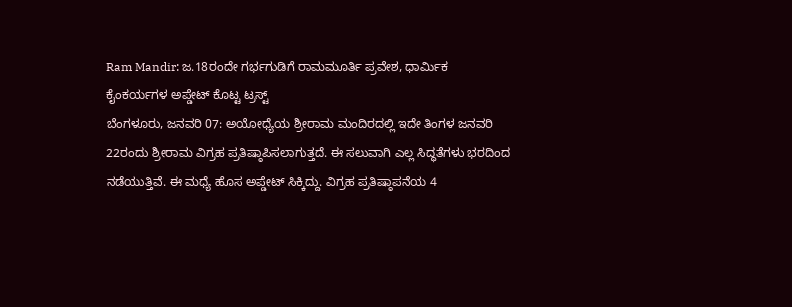Ram Mandir: ಜ.18ರಂದೇ ಗರ್ಭಗುಡಿಗೆ ರಾಮಮೂರ್ತಿ ಪ್ರವೇಶ, ಧಾರ್ಮಿಕ ಕೈಂಕರ್ಯಗಳ ಅಪ್ಡೇಟ್ ಕೊಟ್ಟ ಟ್ರಸ್ಟ್
ಬೆಂಗಳೂರು, ಜನವರಿ 07: ಅಯೋಧ್ಯೆಯ ಶ್ರೀರಾಮ ಮಂದಿರದಲ್ಲಿ ಇದೇ ತಿಂಗಳ ಜನವರಿ 22ರಂದು ಶ್ರೀರಾಮ ವಿಗ್ರಹ ಪ್ರತಿಷ್ಠಾಪಿಸಲಾಗುತ್ತದೆ. ಈ ಸಲುವಾಗಿ ಎಲ್ಲ ಸಿದ್ಧತೆಗಳು ಭರದಿಂದ ನಡೆಯುತ್ತಿವೆ. ಈ ಮಧ್ಯೆ ಹೊಸ ಅಪ್ಡೇಟ್ ಸಿಕ್ಕಿದ್ದು. ವಿಗ್ರಹ ಪ್ರತಿಷ್ಠಾಪನೆಯ 4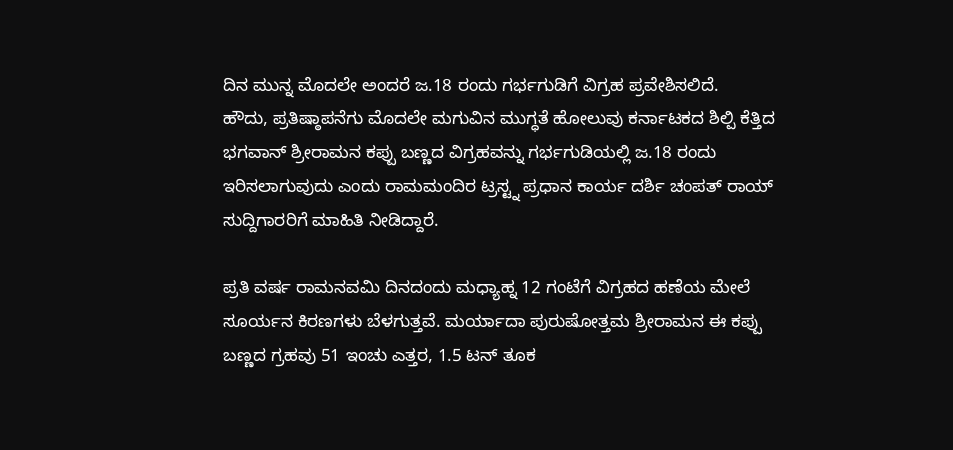ದಿನ ಮುನ್ನ ಮೊದಲೇ ಅಂದರೆ ಜ.18 ರಂದು ಗರ್ಭಗುಡಿಗೆ ವಿಗ್ರಹ ಪ್ರವೇಶಿಸಲಿದೆ.
ಹೌದು, ಪ್ರತಿಷ್ಠಾಪನೆಗು ಮೊದಲೇ ಮಗುವಿನ ಮುಗ್ಧತೆ ಹೋಲುವು ಕರ್ನಾಟಕದ ಶಿಲ್ಪಿ ಕೆತ್ತಿದ ಭಗವಾನ್ ಶ್ರೀರಾಮನ ಕಪ್ಪು ಬಣ್ಣದ ವಿಗ್ರಹವನ್ನು ಗರ್ಭಗುಡಿಯಲ್ಲಿ ಜ.18 ರಂದು ಇರಿಸಲಾಗುವುದು ಎಂದು ರಾಮಮಂದಿರ ಟ್ರಸ್ಟ್ನ ಪ್ರಧಾನ ಕಾರ್ಯ ದರ್ಶಿ ಚಂಪತ್ ರಾಯ್ ಸುದ್ದಿಗಾರರಿಗೆ ಮಾಹಿತಿ ನೀಡಿದ್ದಾರೆ.

ಪ್ರತಿ ವರ್ಷ ರಾಮನವಮಿ ದಿನದಂದು ಮಧ್ಯಾಹ್ನ 12 ಗಂಟೆಗೆ ವಿಗ್ರಹದ ಹಣೆಯ ಮೇಲೆ ಸೂರ್ಯನ ಕಿರಣಗಳು ಬೆಳಗುತ್ತವೆ. ಮರ್ಯಾದಾ ಪುರುಷೋತ್ತಮ ಶ್ರೀರಾಮನ ಈ ಕಪ್ಪು ಬಣ್ಣದ ಗ್ರಹವು 51 ಇಂಚು ಎತ್ತರ, 1.5 ಟನ್ ತೂಕ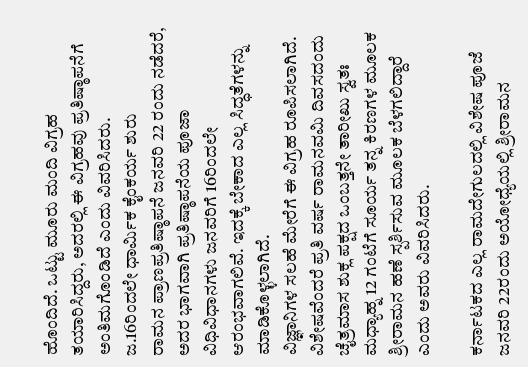ಹೊಂದಿದೆ. ಒಟ್ಟು ಮೂರು ಮಂದಿ ವಿಗ್ರಹ ತಯಾರಿಸಿದ್ದರು, ಅದರಲ್ಲಿ ಈ ವಿಗ್ರಹವು ಪ್ರತಿಷ್ಠಾಪನೆಗೆ ಅಂತಿಮಗೊಂಡಿದೆ ಎಂದು ವಿವರಿಸಿದರು.
ಜ.16ರಿಂದಲೇ ಧಾರ್ಮಿಕ ಕೈಂಕರ್ಯ ಶುರು
ರಾಮನ ಪ್ರಾಣಪ್ರತಿಷ್ಠಾಪನೆ ಜನವರಿ 22 ರಂದು ನಡೆದರೆ, ಅದರ ಭಾಗವಾಗಿ ಪ್ರತಿಷ್ಠಾಪನೆಯ ಪೂಜಾ ವಿಧಿವಿಧಾನಗಳು ಜನವರಿಗೆ 16ರಿಂದಲೇ ಆರಂಭವಾಗಲಿವೆ. ಇದಕ್ಕೆ ಬೇಕಾದ ಎಲ್ಲ ಸಿದ್ಧತೆಗಳನ್ನು ಮಾಡಿಕೊಳ್ಳಲಾಗಿದೆ.
ವಿಜ್ಞಾನಿಗಳ ಸಲಹೆ ಮೇರೆಗೆ ಈ ವಿಗ್ರಹ ರೂಪಿಸಲಾಗಿದೆ. ವಿಶೇಷವೆಂದರೆ ಪ್ರತಿ ವರ್ಷ ರಾಮನವಮಿ ದಿವಸದಂದು ಚೈತ್ರಮಾಸ ಶುಕ್ಲ ಪಕ್ಷದ ಒಂಬತ್ತನೇ ತಾರೀಖು ಸ್ವತಃ ಮಧ್ಯಾಹ್ನ 12 ಗಂಟೆಗೆ ಸೂರ್ಯ ತನ್ನ ಕಿರಣಗಳ ಮೂಲಕ ಶ್ರೀರಾಮನ ಹಣೆ ಸ್ಪರ್ಶಿಸುವ ಮೂಲಕ ಬೆಳಗಲಿದ್ದಾರೆ ಎಂದು ಅವರು ವಿವರಿಸಿದರು.

ಕರ್ನಾಟಕದ ಎಲ್ಲ ರಾಮದೇಗುಲದಲ್ಲಿ ವಿಶೇಷ ಪೂಜೆ
ಜನವರಿ 22ರಂದು ಅಯೋಧ್ಯೆಯಲ್ಲಿ ಶ್ರೀರಾಮನ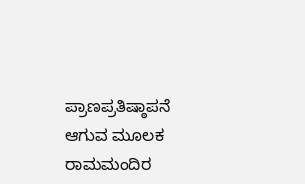ಪ್ರಾಣಪ್ರತಿಷ್ಠಾಪನೆ ಆಗುವ ಮೂಲಕ ರಾಮಮಂದಿರ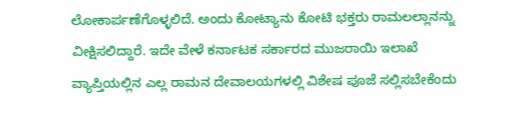ಲೋಕಾರ್ಪಣೆಗೊಳ್ಳಲಿದೆ. ಅಂದು ಕೋಟ್ಯಾನು ಕೋಟಿ ಭಕ್ತರು ರಾಮಲಲ್ಲಾನನ್ನು ವೀಕ್ಷಿಸಲಿದ್ದಾರೆ. ಇದೇ ವೇಳೆ ಕರ್ನಾಟಕ ಸರ್ಕಾರದ ಮುಜರಾಯಿ ಇಲಾಖೆ ವ್ಯಾಪ್ತಿಯಲ್ಲಿನ ಎಲ್ಲ ರಾಮನ ದೇವಾಲಯಗಳಲ್ಲಿ ವಿಶೇಷ ಪೂಜೆ ಸಲ್ಲಿಸಬೇಕೆಂದು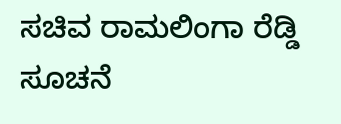ಸಚಿವ ರಾಮಲಿಂಗಾ ರೆಡ್ಡಿ ಸೂಚನೆ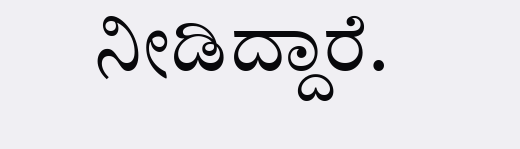ನೀಡಿದ್ದಾರೆ.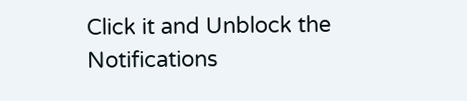Click it and Unblock the Notifications